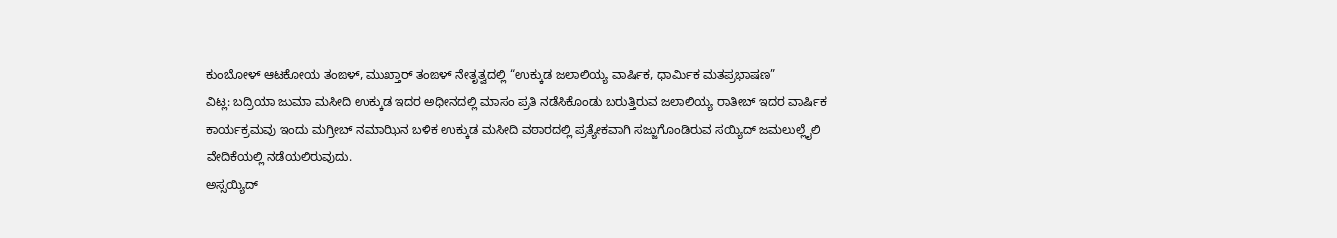ಕುಂಬೋಳ್ ಆಟಕೋಯ ತಂಙಳ್, ಮುಖ್ತಾರ್ ತಂಙಳ್ ನೇತೃತ್ವದಲ್ಲಿ “ಉಕ್ಕುಡ ಜಲಾಲಿಯ್ಯ ವಾರ್ಷಿಕ, ಧಾರ್ಮಿಕ ಮತಪ್ರಭಾಷಣ”
ವಿಟ್ಲ: ಬದ್ರಿಯಾ ಜುಮಾ ಮಸೀದಿ ಉಕ್ಕುಡ ಇದರ ಅಧೀನದಲ್ಲಿ ಮಾಸಂ ಪ್ರತಿ ನಡೆಸಿಕೊಂಡು ಬರುತ್ತಿರುವ ಜಲಾಲಿಯ್ಯ ರಾತೀಬ್ ಇದರ ವಾರ್ಷಿಕ ಕಾರ್ಯಕ್ರಮವು ಇಂದು ಮಗ್ರೀಬ್ ನಮಾಝಿನ ಬಳಿಕ ಉಕ್ಕುಡ ಮಸೀದಿ ವಠಾರದಲ್ಲಿ ಪ್ರತ್ಯೇಕವಾಗಿ ಸಜ್ಜುಗೊಂಡಿರುವ ಸಯ್ಯಿದ್ ಜಮಲುಲ್ಲೈಲಿ ವೇದಿಕೆಯಲ್ಲಿ ನಡೆಯಲಿರುವುದು.
ಅಸ್ಸಯ್ಯಿದ್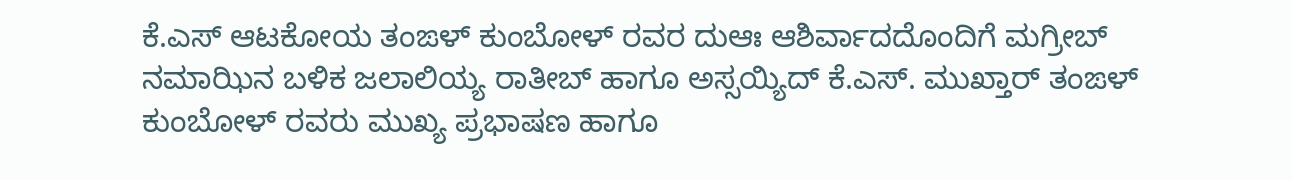ಕೆ.ಎಸ್ ಆಟಕೋಯ ತಂಙಳ್ ಕುಂಬೋಳ್ ರವರ ದುಆಃ ಆಶಿರ್ವಾದದೊಂದಿಗೆ ಮಗ್ರೀಬ್ ನಮಾಝಿನ ಬಳಿಕ ಜಲಾಲಿಯ್ಯ ರಾತೀಬ್ ಹಾಗೂ ಅಸ್ಸಯ್ಯಿದ್ ಕೆ.ಎಸ್. ಮುಖ್ತಾರ್ ತಂಙಳ್ ಕುಂಬೋಳ್ ರವರು ಮುಖ್ಯ ಪ್ರಭಾಷಣ ಹಾಗೂ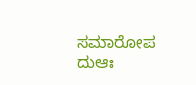ಸಮಾರೋಪ ದುಆಃ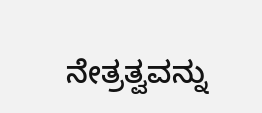ನೇತ್ರತ್ವವನ್ನು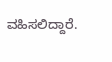ವಹಿಸಲಿದ್ದಾರೆ.